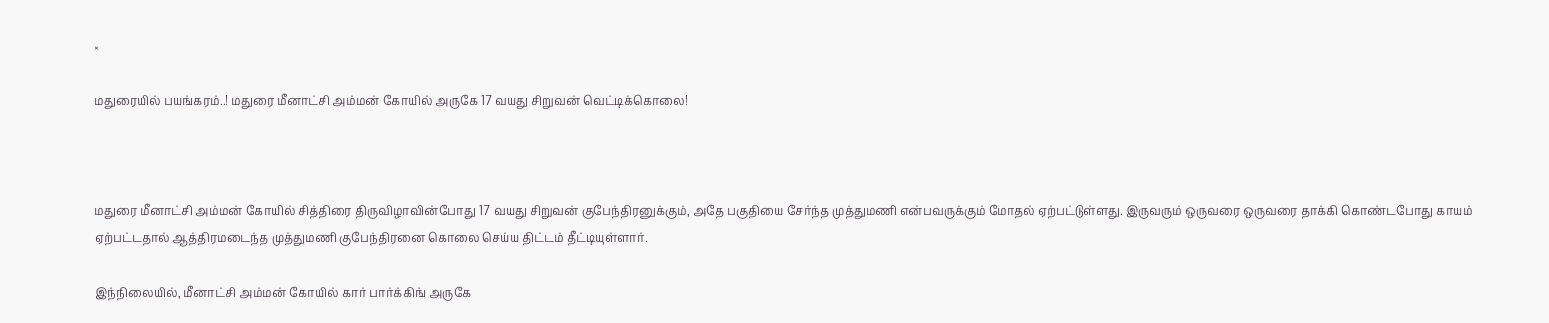×

மதுரையில் பயங்கரம்..! மதுரை மீனாட்சி அம்மன் கோயில் அருகே 17 வயது சிறுவன் வெட்டிக்கொலை!



மதுரை மீனாட்சி அம்மன் கோயில் சித்திரை திருவிழாவின்போது 17 வயது சிறுவன் குபேந்திரனுக்கும், அதே பகுதியை சேர்ந்த முத்துமணி என்பவருக்கும் மோதல் ஏற்பட்டுள்ளது. இருவரும் ஒருவரை ஒருவரை தாக்கி கொண்டபோது காயம் ஏற்பட்டதால் ஆத்திரமடைந்த முத்துமணி குபேந்திரனை கொலை செய்ய திட்டம் தீட்டியுள்ளார்.

இந்நிலையில், மீனாட்சி அம்மன் கோயில் கார் பார்க்கிங் அருகே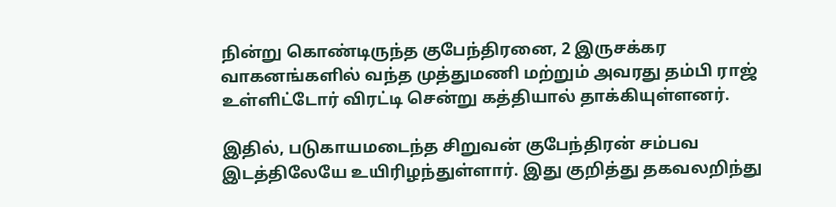நின்று கொண்டிருந்த குபேந்திரனை, 2 இருசக்கர வாகனங்களில் வந்த முத்துமணி மற்றும் அவரது தம்பி ராஜ் உள்ளிட்டோர் விரட்டி சென்று கத்தியால் தாக்கியுள்ளனர்.

இதில், படுகாயமடைந்த சிறுவன் குபேந்திரன் சம்பவ இடத்திலேயே உயிரிழந்துள்ளார். இது குறித்து தகவலறிந்து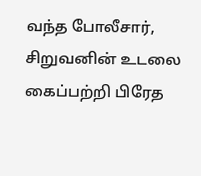வந்த போலீசார், சிறுவனின் உடலை கைப்பற்றி பிரேத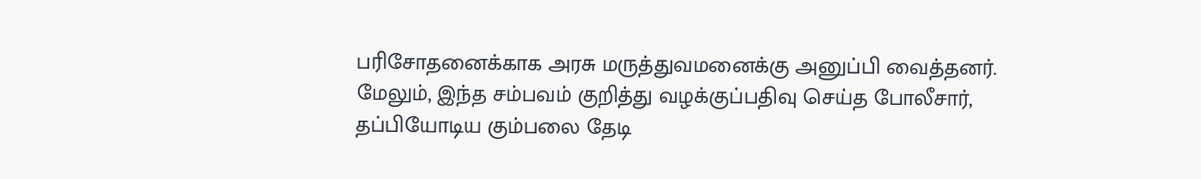பரிசோதனைக்காக அரசு மருத்துவமனைக்கு அனுப்பி வைத்தனர். மேலும், இந்த சம்பவம் குறித்து வழக்குப்பதிவு செய்த போலீசார், தப்பியோடிய கும்பலை தேடி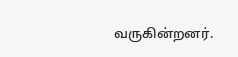வருகின்றனர்.